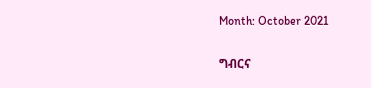Month: October 2021

ግብርና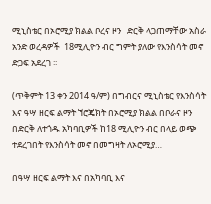ሚኒስቴር በኦሮሚያ ክልል ቦረና ዞን   ድርቅ ላጋጠማቸው አስራ አንድ ወረዳዎች  18ሚሊዮን ብር ግምት ያለው የእንስሳት መኖ   ድጋፍ አደረገ ፡፡

(ጥቅምት 13 ቀን 2014 ዓ/ም) በግብርና ሚኒስቴር የእንስሳት እና ዓሣ ዘርፍ ልማት ኘሮጄክት በኦሮሚያ ክልል በቦራና ዞን በድርቅ ለተጎዱ አካባቢዎች ከ18 ሚሊዮን ብር በላይ ወጭ ተደረገበት የእንስሳት መኖ በመግዛት ለኦሮሚያ…

በዓሣ ዘርፍ ልማት እና በአካባቢ እና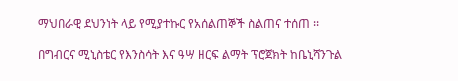ማህበራዊ ደህንነት ላይ የሚያተኩር የአሰልጠኞች ስልጠና ተሰጠ ፡፡

በግብርና ሚኒስቴር የእንስሳት እና ዓሣ ዘርፍ ልማት ፕሮጀክት ከቤኒሻንጉል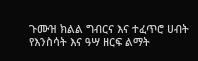ጉሙዝ ክልል ግብርና እና ተፈጥሮ ሀብት የእንስሳት እና ዓሣ ዘርፍ ልማት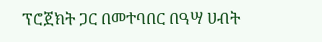ፕሮጀክት ጋር በመተባበር በዓሣ ሀብት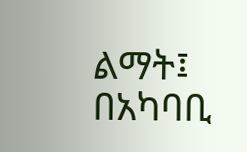ልማት፤ በአካባቢ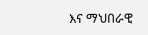እና ማህበራዊ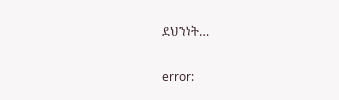ደህንነት…

error: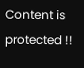Content is protected !!